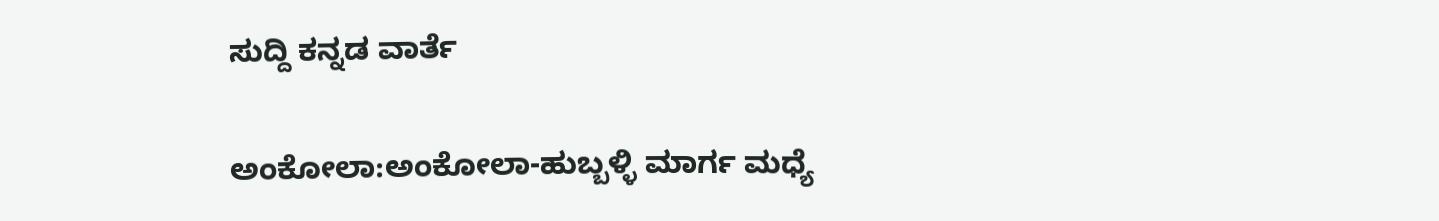ಸುದ್ದಿ ಕನ್ನಡ ವಾರ್ತೆ

ಅಂಕೋಲಾ:ಅಂಕೋಲಾ-ಹುಬ್ಬಳ್ಳಿ ಮಾರ್ಗ ಮಧ್ಯೆ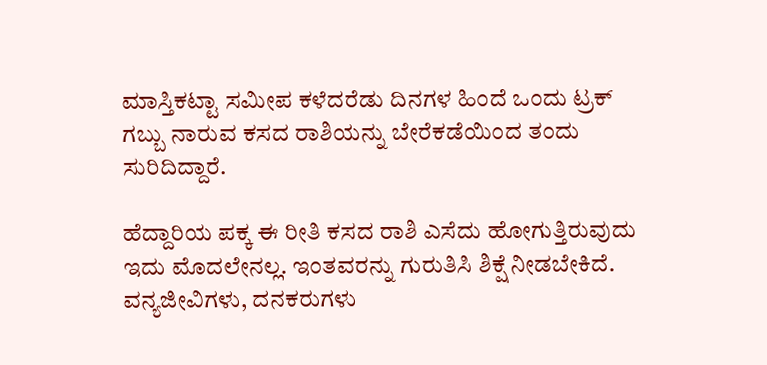ಮಾಸ್ತಿಕಟ್ಟಾ ಸಮೀಪ ಕಳೆದರೆಡು ದಿನಗಳ ಹಿಂದೆ ಒಂದು ಟ್ರಕ್ ಗಬ್ಬು ನಾರುವ ಕಸದ ರಾಶಿಯನ್ನು ಬೇರೆಕಡೆಯಿಂದ ತಂದು ಸುರಿದಿದ್ದಾರೆ.

ಹೆದ್ದಾರಿಯ ಪಕ್ಕ ಈ ರೀತಿ ಕಸದ ರಾಶಿ ಎಸೆದು ಹೋಗುತ್ತಿರುವುದು ಇದು ಮೊದಲೇನಲ್ಲ. ಇಂತವರನ್ನು ಗುರುತಿಸಿ ಶಿಕ್ಷೆ ನೀಡಬೇಕಿದೆ. ವನ್ಯಜೀವಿಗಳು, ದನಕರುಗಳು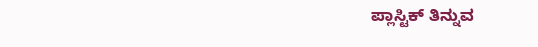ಪ್ಲಾಸ್ಟಿಕ್ ತಿನ್ನುವ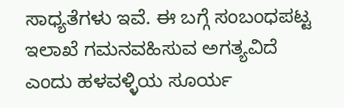ಸಾಧ್ಯತೆಗಳು ಇವೆ. ಈ ಬಗ್ಗೆ ಸಂಬಂಧಪಟ್ಟ ಇಲಾಖೆ ಗಮನವಹಿಸುವ ಅಗತ್ಯವಿದೆ ಎಂದು ಹಳವಳ್ಳಿಯ ಸೂರ್ಯ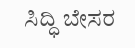ಸಿದ್ಧಿ ಬೇಸರ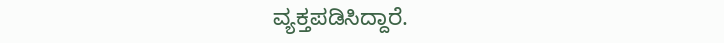ವ್ಯಕ್ತಪಡಿಸಿದ್ದಾರೆ.